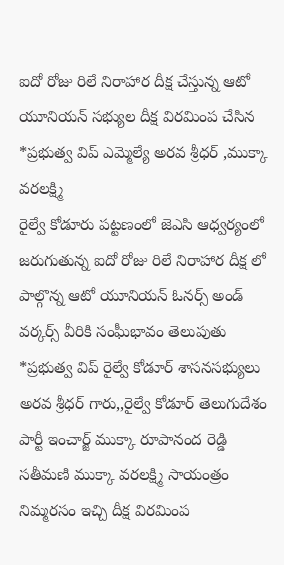ఐదో రోజు రిలే నిరాహార దీక్ష చేస్తున్న ఆటో యూనియన్ సభ్యుల దీక్ష విరమింప చేసిన *ప్రభుత్వ విప్ ఎమ్మెల్యే అరవ శ్రీధర్ ,ముక్కా వరలక్ష్మి
రైల్వే కోడూరు పట్టణంలో జెఎసి ఆధ్వర్యంలో జరుగుతున్న ఐదో రోజు రిలే నిరాహార దీక్ష లో పాల్గొన్న ఆటో యూనియన్ ఓనర్స్ అండ్ వర్కర్స్ వీరికి సంఘీభావం తెలుపుతు *ప్రభుత్వ విప్ రైల్వే కోడూర్ శాసనసభ్యులు అరవ శ్రీధర్ గారు,,రైల్వే కోడూర్ తెలుగుదేశం పార్టీ ఇంచార్జ్ ముక్కా రూపానంద రెడ్డి సతీమణి ముక్కా వరలక్ష్మి సాయంత్రం నిమ్మరసం ఇచ్చి దీక్ష విరమింప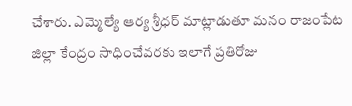చేశారు. ఎమ్మెల్యే ఆర్య శ్రీధర్ మాట్లాడుతూ మనం రాజంపేట జిల్లా కేంద్రం సాధించేవరకు ఇలాగే ప్రతిరోజు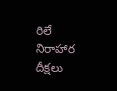రిలే నిరాహార దీక్షలు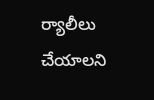ర్యాలీలు చేయాలని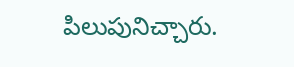పిలుపునిచ్చారు.